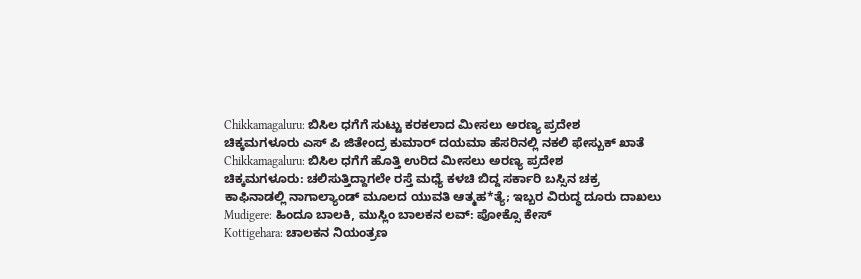Chikkamagaluru: ಬಿಸಿಲ ಧಗೆಗೆ ಸುಟ್ಟು ಕರಕಲಾದ ಮೀಸಲು ಅರಣ್ಯ ಪ್ರದೇಶ
ಚಿಕ್ಕಮಗಳೂರು ಎಸ್ ಪಿ ಜಿತೇಂದ್ರ ಕುಮಾರ್ ದಯಮಾ ಹೆಸರಿನಲ್ಲಿ ನಕಲಿ ಫೇಸ್ಬುಕ್ ಖಾತೆ
Chikkamagaluru: ಬಿಸಿಲ ಧಗೆಗೆ ಹೊತ್ತಿ ಉರಿದ ಮೀಸಲು ಅರಣ್ಯ ಪ್ರದೇಶ
ಚಿಕ್ಕಮಗಳೂರು: ಚಲಿಸುತ್ತಿದ್ದಾಗಲೇ ರಸ್ತೆ ಮಧ್ಯೆ ಕಳಚಿ ಬಿದ್ದ ಸರ್ಕಾರಿ ಬಸ್ಸಿನ ಚಕ್ರ
ಕಾಫಿನಾಡಲ್ಲಿ ನಾಗಾಲ್ಯಾಂಡ್ ಮೂಲದ ಯುವತಿ ಆತ್ಮಹ*ತ್ಯೆ; ಇಬ್ಬರ ವಿರುದ್ಧ ದೂರು ದಾಖಲು
Mudigere: ಹಿಂದೂ ಬಾಲಕಿ, ಮುಸ್ಲಿಂ ಬಾಲಕನ ಲವ್: ಪೋಕ್ಸೊ ಕೇಸ್
Kottigehara: ಚಾಲಕನ ನಿಯಂತ್ರಣ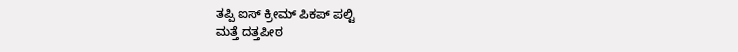ತಪ್ಪಿ ಐಸ್ ಕ್ರೀಮ್ ಪಿಕಪ್ ಪಲ್ಟಿ
ಮತ್ತೆ ದತ್ತಪೀಠ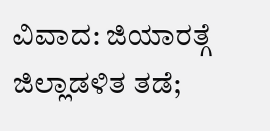ವಿವಾದ: ಜಿಯಾರತ್ಗೆ ಜಿಲ್ಲಾಡಳಿತ ತಡೆ;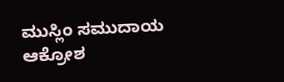ಮುಸ್ಲಿಂ ಸಮುದಾಯ ಆಕ್ರೋಶ